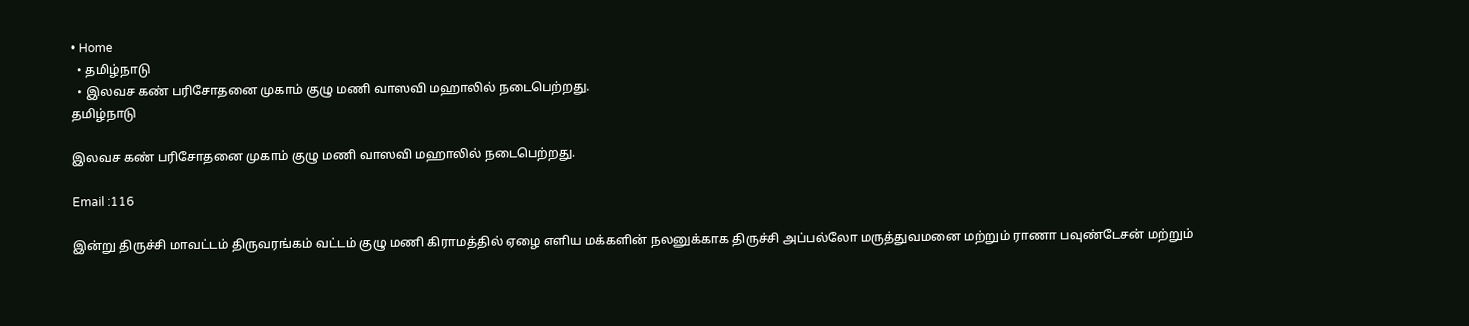• Home
  • தமிழ்நாடு
  • இலவச கண் பரிசோதனை முகாம் குழு மணி வாஸவி மஹாலில் நடைபெற்றது.
தமிழ்நாடு

இலவச கண் பரிசோதனை முகாம் குழு மணி வாஸவி மஹாலில் நடைபெற்றது.

Email :116

இன்று திருச்சி மாவட்டம் திருவரங்கம் வட்டம் குழு மணி கிராமத்தில் ஏழை எளிய மக்களின் நலனுக்காக திருச்சி அப்பல்லோ மருத்துவமனை மற்றும் ராணா பவுண்டேசன் மற்றும்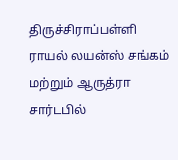திருச்சிராப்பள்ளி ராயல் லயன்ஸ் சங்கம் மற்றும் ஆருத்ரா சார்டபில்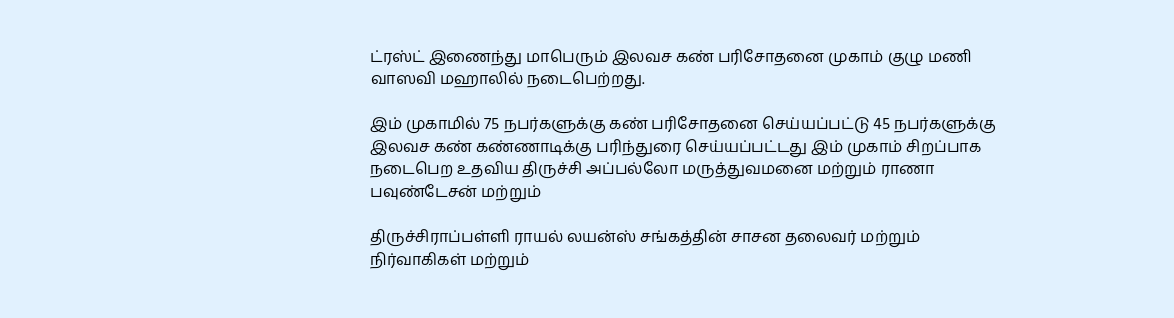ட்ரஸ்ட் இணைந்து மாபெரும் இலவச கண் பரிசோதனை முகாம் குழு மணி வாஸவி மஹாலில் நடைபெற்றது.

இம் முகாமில் 75 நபர்களுக்கு கண் பரிசோதனை செய்யப்பட்டு 45 நபர்களுக்கு இலவச கண் கண்ணாடிக்கு பரிந்துரை செய்யப்பட்டது இம் முகாம் சிறப்பாக நடைபெற உதவிய திருச்சி அப்பல்லோ மருத்துவமனை மற்றும் ராணா பவுண்டேசன் மற்றும்

திருச்சிராப்பள்ளி ராயல் லயன்ஸ் சங்கத்தின் சாசன தலைவர் மற்றும் நிர்வாகிகள் மற்றும்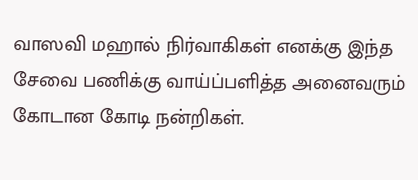வாஸவி மஹால் நிர்வாகிகள் எனக்கு இந்த சேவை பணிக்கு வாய்ப்பளித்த அனைவரும் கோடான கோடி நன்றிகள்.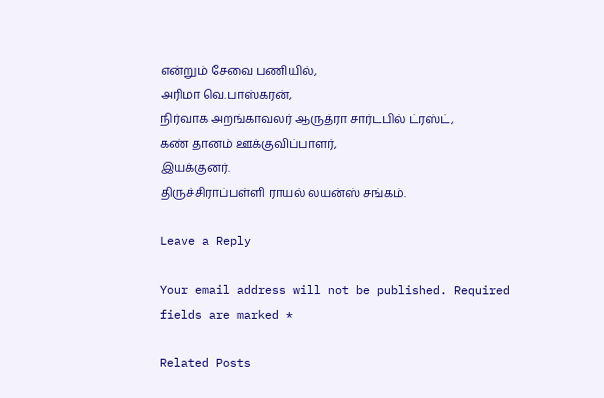என்றும் சேவை பணியில்,
அரிமா வெ.பாஸ்கரன்,
நிர்வாக அறங்காவலர் ஆருத்ரா சார்டபில் ட்ரஸ்ட்,
கண் தானம் ஊக்குவிப்பாளர்,
இயக்குனர்.
திருச்சிராப்பள்ளி ராயல் லயன்ஸ் சங்கம்.

Leave a Reply

Your email address will not be published. Required fields are marked *

Related Posts